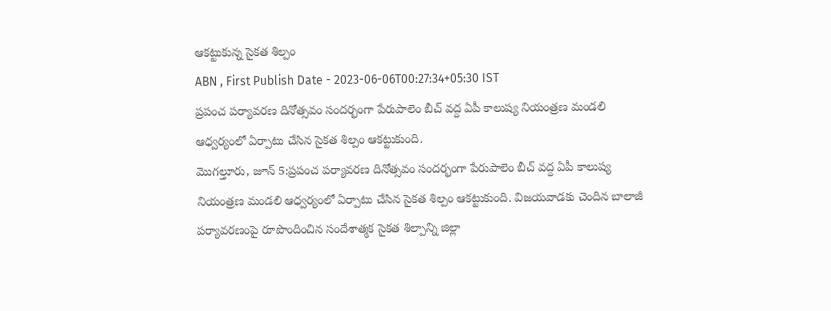ఆకట్టుకున్న సైకత శిల్పం
ABN , First Publish Date - 2023-06-06T00:27:34+05:30 IST
ప్రపంచ పర్యావరణ దినోత్సవం సందర్భంగా పేరుపాలెం బీచ్ వద్ద ఏపీ కాలుష్య నియంత్రణ మండలి ఆధ్వర్యంలో ఏర్పాటు చేసిన సైకత శిల్పం ఆకట్టుకుంది.
మొగల్తూరు, జూన్ 5:ప్రపంచ పర్యావరణ దినోత్సవం సందర్భంగా పేరుపాలెం బీచ్ వద్ద ఏపీ కాలుష్య నియంత్రణ మండలి ఆధ్వర్యంలో ఏర్పాటు చేసిన సైకత శిల్పం ఆకట్టుకుంది. విజయవాడకు చెందిన బాలాజీ పర్యావరణంపై రూపొందించిన సందేశాత్మక సైకత శిల్పాన్ని జిల్లా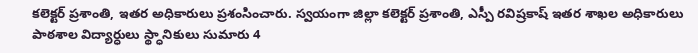కలెక్టర్ ప్రశాంతి, ఇతర అధికారులు ప్రశంసించారు. స్వయంగా జిల్లా కలెక్టర్ ప్రశాంతి, ఎస్పీ రవిష్రకాష్ ఇతర శాఖల అధికారులు పాఠశాల విద్యార్ధులు స్థ్ధానికులు సుమారు 4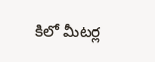కిలో మీటర్ల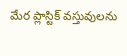మేర ప్లాస్టిక్ వస్తువులను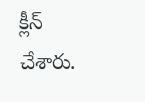క్లీన్ చేశారు.